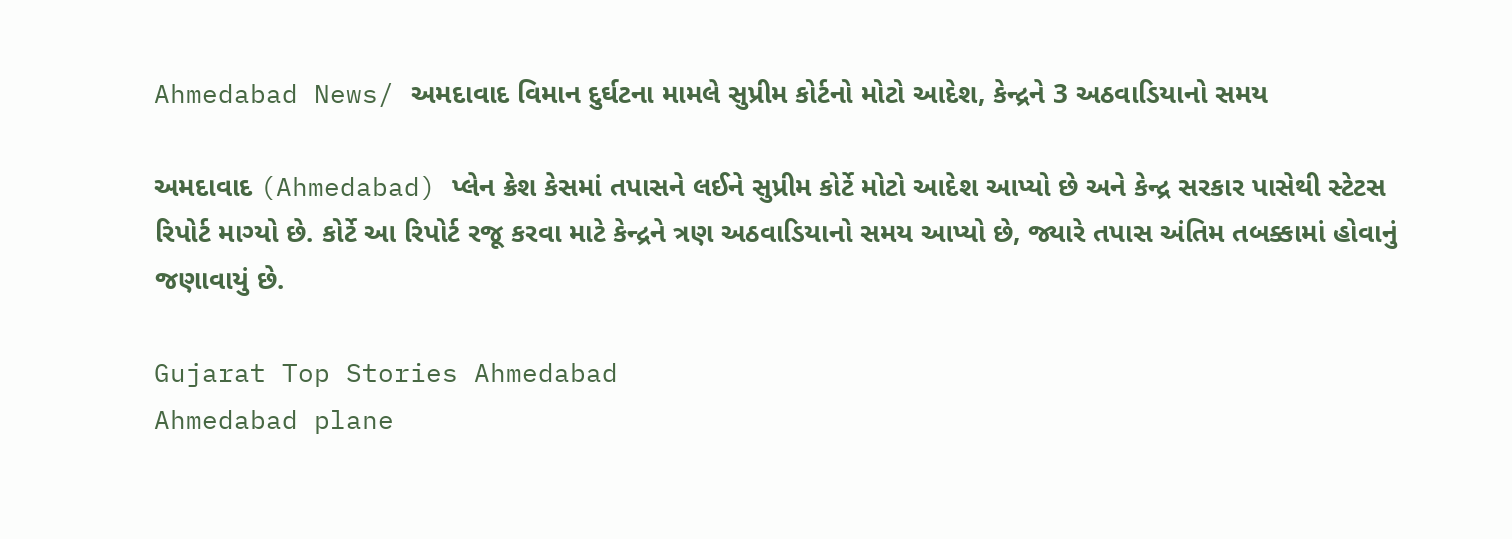Ahmedabad News/ અમદાવાદ વિમાન દુર્ઘટના મામલે સુપ્રીમ કોર્ટનો મોટો આદેશ, કેન્દ્રને 3 અઠવાડિયાનો સમય

અમદાવાદ (Ahmedabad) પ્લેન ક્રેશ કેસમાં તપાસને લઈને સુપ્રીમ કોર્ટે મોટો આદેશ આપ્યો છે અને કેન્દ્ર સરકાર પાસેથી સ્ટેટસ રિપોર્ટ માગ્યો છે. કોર્ટે આ રિપોર્ટ રજૂ કરવા માટે કેન્દ્રને ત્રણ અઠવાડિયાનો સમય આપ્યો છે, જ્યારે તપાસ અંતિમ તબક્કામાં હોવાનું જણાવાયું છે.

Gujarat Top Stories Ahmedabad
Ahmedabad plane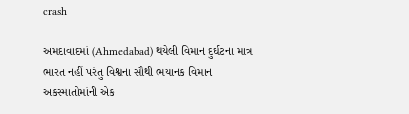crash

અમદાવાદમાં (Ahmedabad) થયેલી વિમાન દુર્ઘટના માત્ર ભારત નહીં પરંતુ વિશ્વના સૌથી ભયાનક વિમાન અકસ્માતોમાંની એક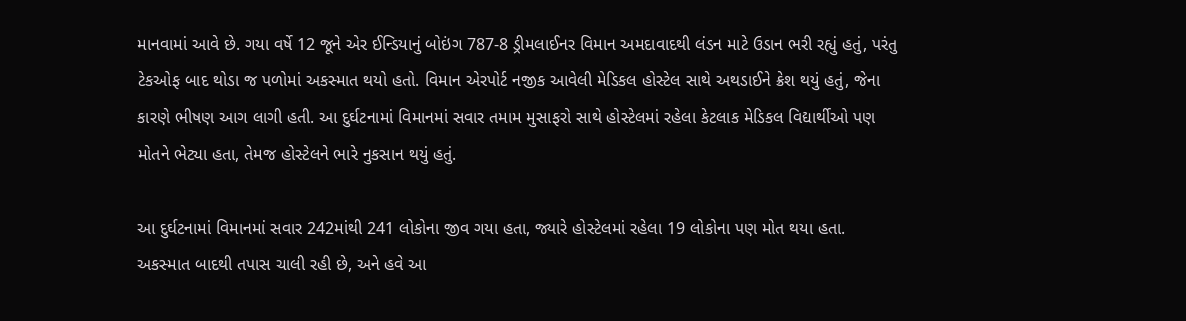માનવામાં આવે છે. ગયા વર્ષે 12 જૂને એર ઈન્ડિયાનું બોઇંગ 787-8 ડ્રીમલાઈનર વિમાન અમદાવાદથી લંડન માટે ઉડાન ભરી રહ્યું હતું, પરંતુ ટેકઓફ બાદ થોડા જ પળોમાં અકસ્માત થયો હતો. વિમાન એરપોર્ટ નજીક આવેલી મેડિકલ હોસ્ટેલ સાથે અથડાઈને ક્રેશ થયું હતું, જેના કારણે ભીષણ આગ લાગી હતી. આ દુર્ઘટનામાં વિમાનમાં સવાર તમામ મુસાફરો સાથે હોસ્ટેલમાં રહેલા કેટલાક મેડિકલ વિદ્યાર્થીઓ પણ મોતને ભેટ્યા હતા, તેમજ હોસ્ટેલને ભારે નુકસાન થયું હતું.

આ દુર્ઘટનામાં વિમાનમાં સવાર 242માંથી 241 લોકોના જીવ ગયા હતા, જ્યારે હોસ્ટેલમાં રહેલા 19 લોકોના પણ મોત થયા હતા. અકસ્માત બાદથી તપાસ ચાલી રહી છે, અને હવે આ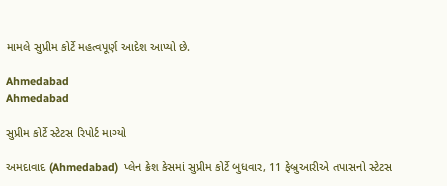મામલે સુપ્રીમ કોર્ટે મહત્વપૂર્ણ આદેશ આપ્યો છે.

Ahmedabad
Ahmedabad

સુપ્રીમ કોર્ટે સ્ટેટસ રિપોર્ટ માગ્યો

અમદાવાદ (Ahmedabad)  પ્લેન ક્રેશ કેસમાં સુપ્રીમ કોર્ટે બુધવાર, 11 ફેબ્રુઆરીએ તપાસનો સ્ટેટસ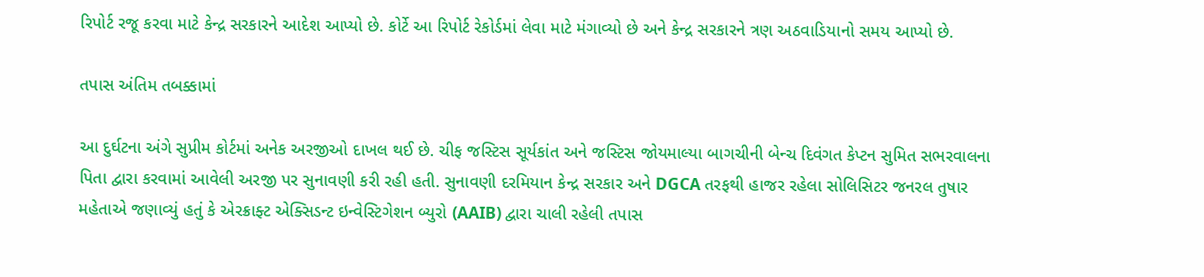રિપોર્ટ રજૂ કરવા માટે કેન્દ્ર સરકારને આદેશ આપ્યો છે. કોર્ટે આ રિપોર્ટ રેકોર્ડમાં લેવા માટે મંગાવ્યો છે અને કેન્દ્ર સરકારને ત્રણ અઠવાડિયાનો સમય આપ્યો છે.

તપાસ અંતિમ તબક્કામાં

આ દુર્ઘટના અંગે સુપ્રીમ કોર્ટમાં અનેક અરજીઓ દાખલ થઈ છે. ચીફ જસ્ટિસ સૂર્યકાંત અને જસ્ટિસ જોયમાલ્યા બાગચીની બેન્ચ દિવંગત કેપ્ટન સુમિત સભરવાલના પિતા દ્વારા કરવામાં આવેલી અરજી પર સુનાવણી કરી રહી હતી. સુનાવણી દરમિયાન કેન્દ્ર સરકાર અને DGCA તરફથી હાજર રહેલા સોલિસિટર જનરલ તુષાર મહેતાએ જણાવ્યું હતું કે એરક્રાફ્ટ એક્સિડન્ટ ઇન્વેસ્ટિગેશન બ્યુરો (AAIB) દ્વારા ચાલી રહેલી તપાસ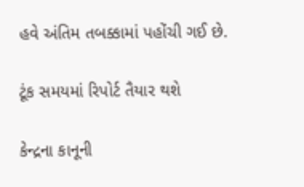હવે અંતિમ તબક્કામાં પહોંચી ગઈ છે.

ટૂંક સમયમાં રિપોર્ટ તૈયાર થશે

કેન્દ્રના કાનૂની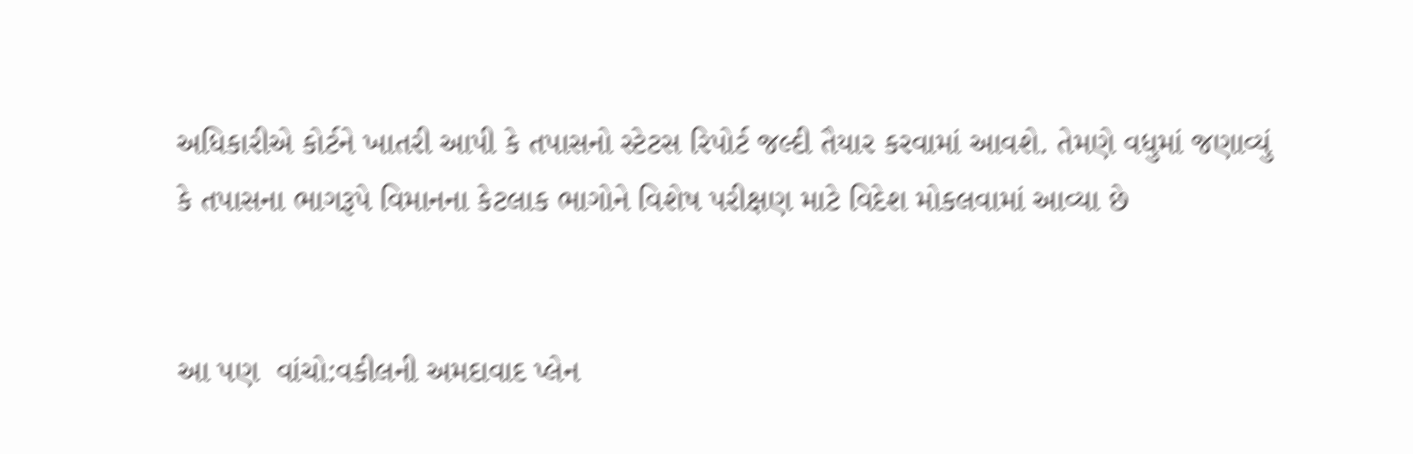અધિકારીએ કોર્ટને ખાતરી આપી કે તપાસનો સ્ટેટસ રિપોર્ટ જલ્દી તૈયાર કરવામાં આવશે. તેમણે વધુમાં જણાવ્યું કે તપાસના ભાગરૂપે વિમાનના કેટલાક ભાગોને વિશેષ પરીક્ષણ માટે વિદેશ મોકલવામાં આવ્યા છે


આ પણ  વાંચો:વકીલની અમદાવાદ પ્લેન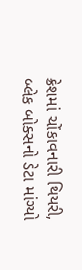ક્રેશમાં ચોંકાવનારી થિયરી, બ્લેક બોક્સનો ડેટા માંગ્યો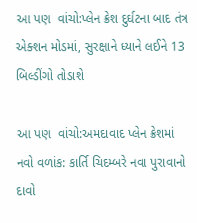આ પણ  વાંચો:પ્લેન ક્રેશ દુર્ઘટના બાદ તંત્ર એક્શન મોડમાં, સુરક્ષાને ધ્યાને લઈને 13 બિલ્ડીંગો તોડાશે

આ પણ  વાંચો:અમદાવાદ પ્લેન ક્રેશમાં નવો વળાંક: કાર્તિ ચિદમ્બરે નવા પુરાવાનો દાવો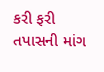કરી ફરી તપાસની માંગ